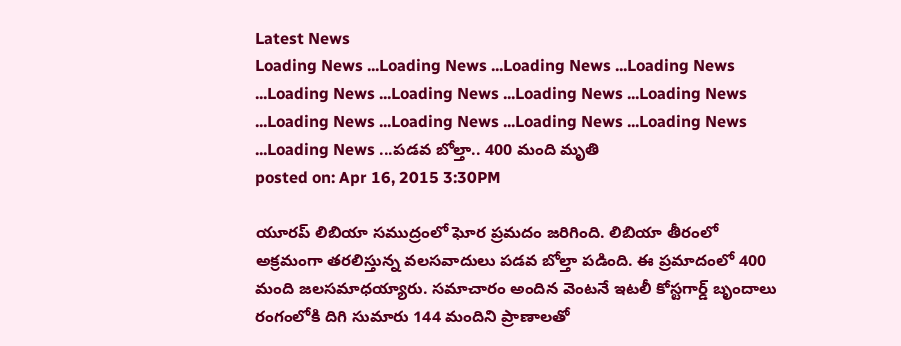Latest News
Loading News ...Loading News ...Loading News ...Loading News ...Loading News ...Loading News ...Loading News ...Loading News ...Loading News ...Loading News ...Loading News ...Loading News ...Loading News ...పడవ బోల్తా.. 400 మంది మృతి
posted on: Apr 16, 2015 3:30PM

యూరప్ లిబియా సముద్రంలో ఘోర ప్రమదం జరిగింది. లిబియా తీరంలో అక్రమంగా తరలిస్తున్న వలసవాదులు పడవ బోల్తా పడింది. ఈ ప్రమాదంలో 400 మంది జలసమాధయ్యారు. సమాచారం అందిన వెంటనే ఇటలీ కోస్టగార్డ్ బృందాలు రంగంలోకి దిగి సుమారు 144 మందిని ప్రాణాలతో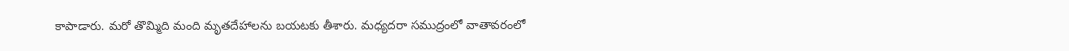కాపాడారు. మరో తొమ్మిది మంది మృతదేహాలను బయటకు తీశారు. మధ్యదరా సముద్రంలో వాతావరంలో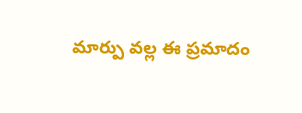మార్పు వల్ల ఈ ప్రమాదం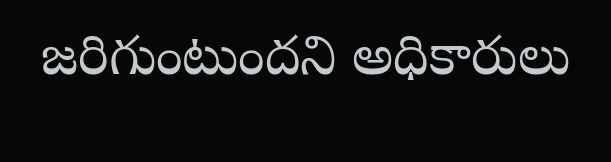జరిగుంటుందని అధికారులు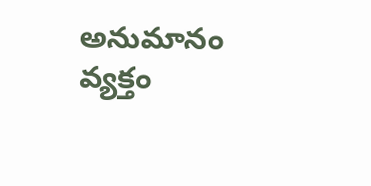అనుమానం వ్యక్తం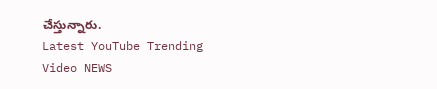చేస్తున్నారు.
Latest YouTube Trending Video NEWS